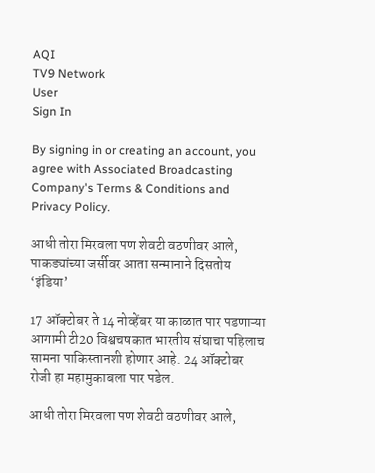AQI
TV9 Network
User
Sign In

By signing in or creating an account, you agree with Associated Broadcasting Company's Terms & Conditions and Privacy Policy.

आधी तोरा मिरवला पण शेवटी वठणीवर आले, पाकड्यांच्या जर्सीवर आता सन्मानाने दिसतोय ‘इंडिया’

17 ऑक्टोबर ते 14 नोव्हेंबर या काळात पार पडणाऱ्या आगामी टी20 विश्वचषकात भारतीय संघाचा पहिलाच सामना पाकिस्तानशी होणार आहे. 24 ऑक्टोबर रोजी हा महामुकाबला पार पडेल.

आधी तोरा मिरवला पण शेवटी वठणीवर आले,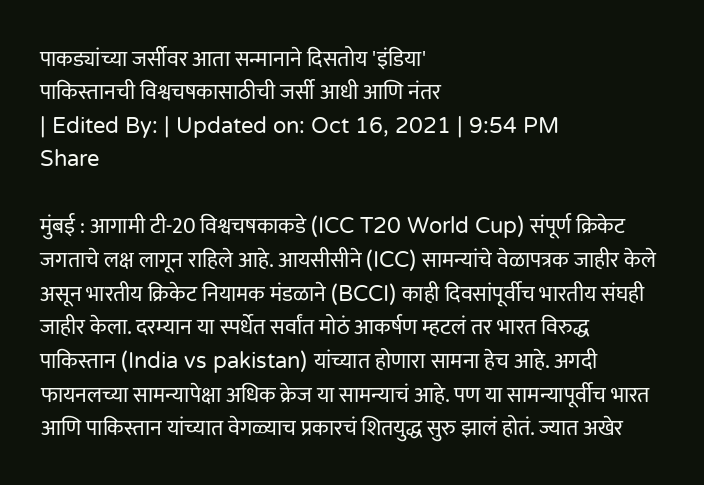पाकड्यांच्या जर्सीवर आता सन्मानाने दिसतोय 'इंडिया'
पाकिस्तानची विश्वचषकासाठीची जर्सी आधी आणि नंतर
| Edited By: | Updated on: Oct 16, 2021 | 9:54 PM
Share

मुंबई : आगामी टी-20 विश्वचषकाकडे (ICC T20 World Cup) संपूर्ण क्रिकेट जगताचे लक्ष लागून राहिले आहे. आयसीसीने (ICC) सामन्यांचे वेळापत्रक जाहीर केले असून भारतीय क्रिकेट नियामक मंडळाने (BCCI) काही दिवसांपूर्वीच भारतीय संघही जाहीर केला. दरम्यान या स्पर्धेत सर्वांत मोठं आकर्षण म्हटलं तर भारत विरुद्ध पाकिस्तान (India vs pakistan) यांच्यात होणारा सामना हेच आहे. अगदी फायनलच्या सामन्यापेक्षा अधिक क्रेज या सामन्याचं आहे. पण या सामन्यापूर्वीच भारत आणि पाकिस्तान यांच्यात वेगळ्याच प्रकारचं शितयुद्ध सुरु झालं होतं. ज्यात अखेर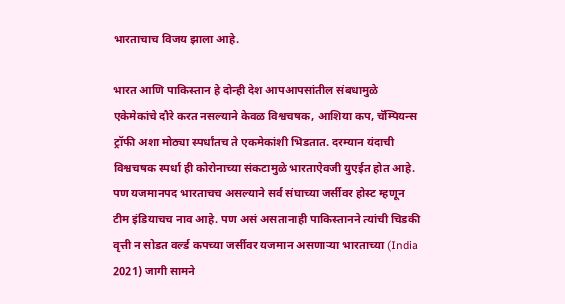भारताचाच विजय झाला आहे.

भारत आणि पाकिस्तान हे दोन्ही देश आपआपसांतील संबधामुळे एकेमेकांचे दौरे करत नसल्याने केवळ विश्वचषक, आशिया कप, चॅम्पियन्स ट्रॉफी अशा मोठ्या स्पर्धांतच ते एकमेकांशी भिडतात. दरम्यान यंदाची विश्वचषक स्पर्धा ही कोरोनाच्या संकटामुळे भारताऐवजी युएईत होत आहे. पण यजमानपद भारताचच असल्याने सर्व संघाच्या जर्सीवर होस्ट म्हणून टीम इंडियाचच नाव आहे. पण असं असतानाही पाकिस्तानने त्यांची चिडकी वृत्ती न सोडत वर्ल्ड कपच्या जर्सीवर यजमान असणाऱ्या भारताच्या (India 2021) जागी सामने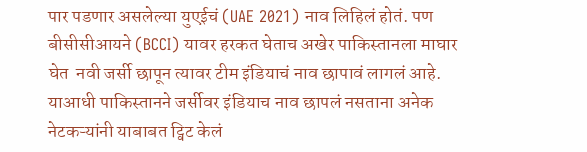पार पडणार असलेल्या युएईचं (UAE 2021) नाव लिहिलं होतं. पण बीसीसीआयने (BCCI) यावर हरकत घेताच अखेर पाकिस्तानला माघार घेत  नवी जर्सी छापून त्यावर टीम इंडियाचं नाव छापावं लागलं आहे. याआधी पाकिस्तानने जर्सीवर इंडियाच नाव छापलं नसताना अनेक नेटकऱ्यांनी याबाबत ट्विट केलं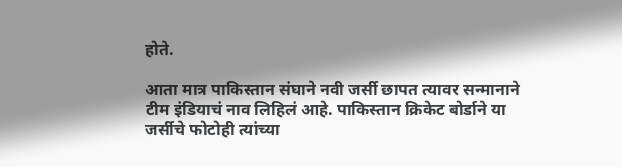होते.

आता मात्र पाकिस्तान संघाने नवी जर्सी छापत त्यावर सन्मानाने टीम इंडियाचं नाव लिहिलं आहे. पाकिस्तान क्रिकेट बोर्डाने या जर्सीचे फोटोही त्यांच्या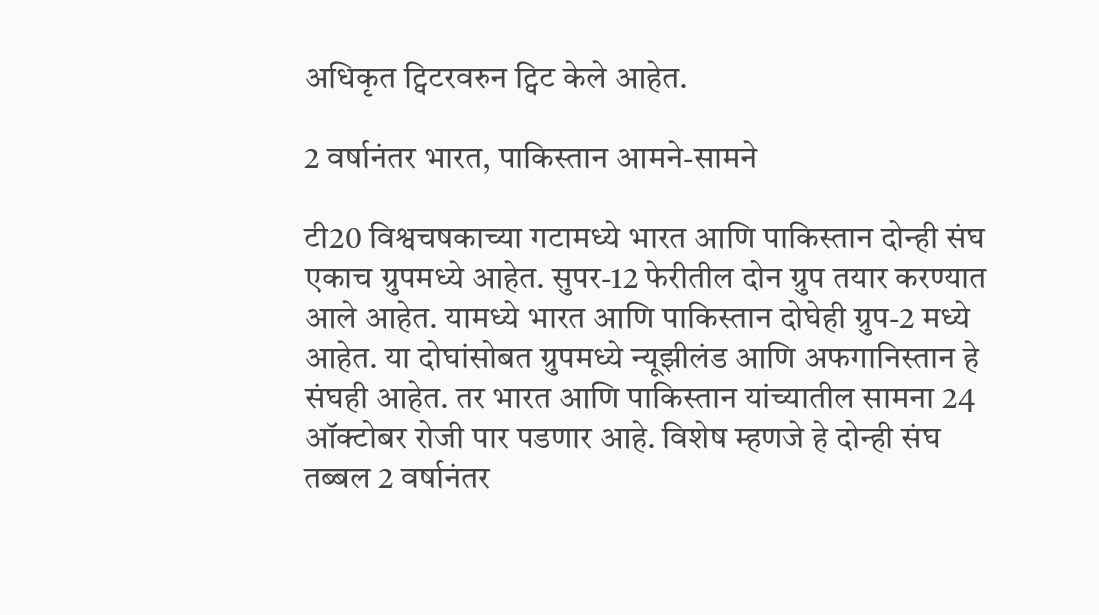अधिकृत ट्विटरवरुन ट्विट केले आहेत.

2 वर्षानंतर भारत, पाकिस्तान आमने-सामने

टी20 विश्वचषकाच्या गटामध्ये भारत आणि पाकिस्तान दोन्ही संघ एकाच ग्रुपमध्ये आहेत. सुपर-12 फेरीतील दोन ग्रुप तयार करण्यात आले आहेत. यामध्ये भारत आणि पाकिस्तान दोघेही ग्रुप-2 मध्ये आहेत. या दोघांसोबत ग्रुपमध्ये न्यूझीलंड आणि अफगानिस्तान हे संघही आहेत. तर भारत आणि पाकिस्तान यांच्यातील सामना 24 ऑक्टोबर रोजी पार पडणार आहे. विशेष म्हणजे हे दोन्ही संघ तब्बल 2 वर्षानंतर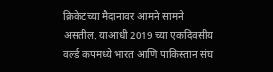क्रिकेटच्या मैदानावर आमने सामने असतील. याआधी 2019 च्या एकदिवसीय वर्ल्ड कपमध्ये भारत आणि पाकिस्तान संघ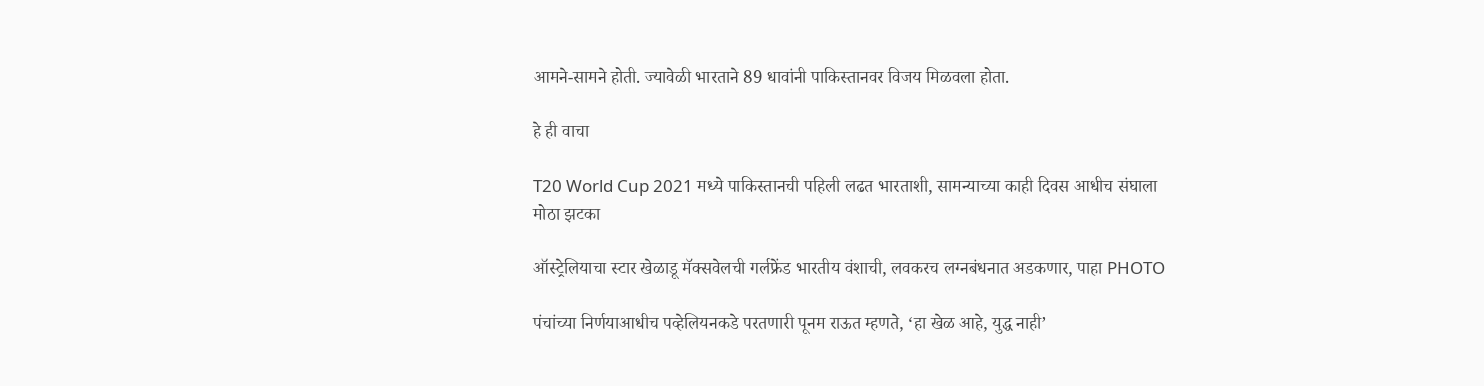आमने-सामने होती. ज्यावेळी भारताने 89 धावांनी पाकिस्तानवर विजय मिळवला होता.

हे ही वाचा

T20 World Cup 2021 मध्ये पाकिस्तानची पहिली लढत भारताशी, सामन्याच्या काही दिवस आधीच संघाला मोठा झटका

ऑस्ट्रेलियाचा स्टार खेळाडू मॅक्सवेलची गर्लफ्रेंड भारतीय वंशाची, लवकरच लग्नबंधनात अडकणार, पाहा PHOTO

पंचांच्या निर्णयाआधीच पव्हेलियनकडे परतणारी पूनम राऊत म्हणते, ‘हा खेळ आहे, युद्ध नाही’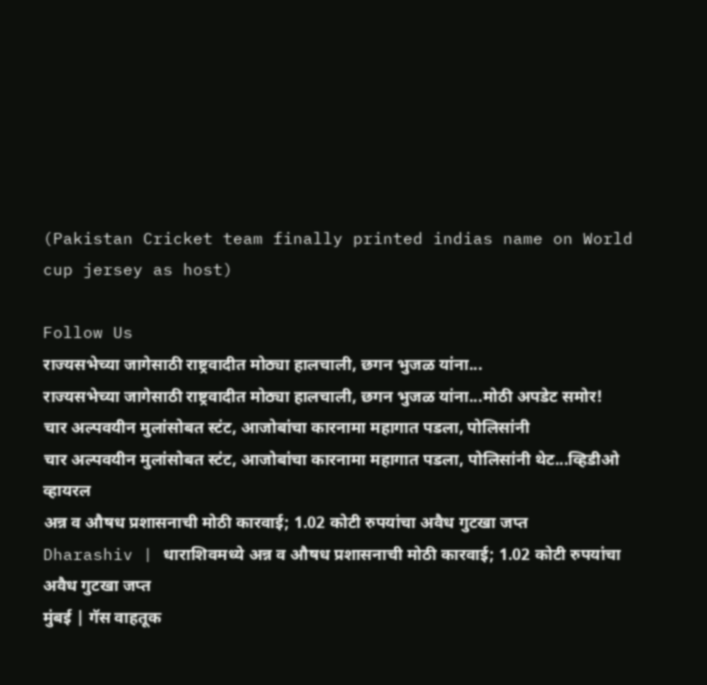(Pakistan Cricket team finally printed indias name on World cup jersey as host)

Follow Us
राज्यसभेच्या जागेसाठी राष्ट्रवादीत मोठ्या हालचाली, छगन भुजळ यांना...
राज्यसभेच्या जागेसाठी राष्ट्रवादीत मोठ्या हालचाली, छगन भुजळ यांना...मोठी अपडेट समोर!
चार अल्पवयीन मुलांसोबत स्टंट, आजोबांचा कारनामा महागात पडला, पोलिसांनी
चार अल्पवयीन मुलांसोबत स्टंट, आजोबांचा कारनामा महागात पडला, पोलिसांनी थेट...व्हिडीओ व्हायरल
अन्न व औषध प्रशासनाची मोठी कारवाई; 1.02 कोटी रुपयांचा अवैध गुटखा जप्त
Dharashiv | धाराशिवमध्ये अन्न व औषध प्रशासनाची मोठी कारवाई; 1.02 कोटी रुपयांचा अवैध गुटखा जप्त
मुंबई | गॅस वाहतूक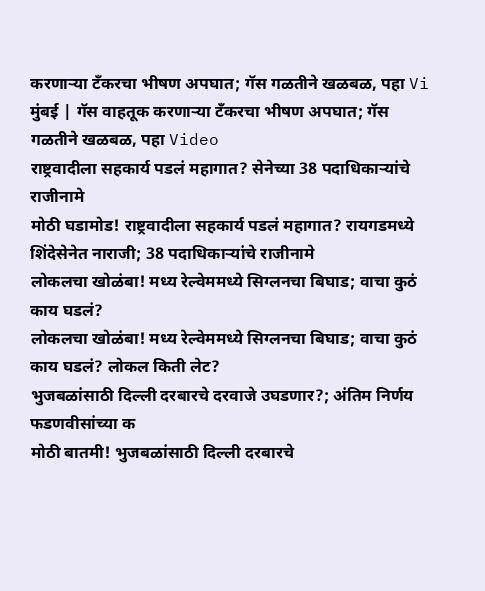करणाऱ्या टँकरचा भीषण अपघात; गॅस गळतीने खळबळ, पहा Vi
मुंबई | गॅस वाहतूक करणाऱ्या टँकरचा भीषण अपघात; गॅस गळतीने खळबळ, पहा Video
राष्ट्रवादीला सहकार्य पडलं महागात? सेनेच्या 38 पदाधिकाऱ्यांचे राजीनामे
मोठी घडामोड! राष्ट्रवादीला सहकार्य पडलं महागात? रायगडमध्ये शिंदेसेनेत नाराजी; 38 पदाधिकाऱ्यांचे राजीनामे
लोकलचा खोळंबा! मध्य रेल्वेममध्ये सिग्लनचा बिघाड; वाचा कुठं काय घडलं?
लोकलचा खोळंबा! मध्य रेल्वेममध्ये सिग्लनचा बिघाड; वाचा कुठं काय घडलं? लोकल किती लेट?
भुजबळांसाठी दिल्ली दरबारचे दरवाजे उघडणार?; अंतिम निर्णय फडणवीसांच्या क
मोठी बातमी! भुजबळांसाठी दिल्ली दरबारचे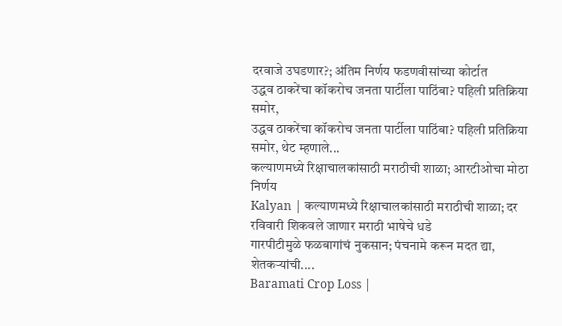दरवाजे उघडणार?; अंतिम निर्णय फडणवीसांच्या कोर्टात
उद्धव ठाकरेंचा कॉकरोच जनता पार्टीला पाठिंबा? पहिली प्रतिक्रिया समोर,
उद्धव ठाकरेंचा कॉकरोच जनता पार्टीला पाठिंबा? पहिली प्रतिक्रिया समोर, थेट म्हणाले...
कल्याणमध्ये रिक्षाचालकांसाठी मराठीची शाळा; आरटीओचा मोठा निर्णय
Kalyan | कल्याणमध्ये रिक्षाचालकांसाठी मराठीची शाळा; दर रविवारी शिकवले जाणार मराठी भाषेचे धडे
गारपीटीमुळे फळबागांचं नुकसान; पंचनामे करून मदत द्या, शेतकऱ्यांची....
Baramati Crop Loss |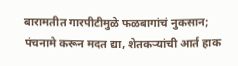बारामतीत गारपीटीमुळे फळबागांचं नुकसान; पंचनामे करून मदत द्या, शेतकऱ्यांची आर्त हाक